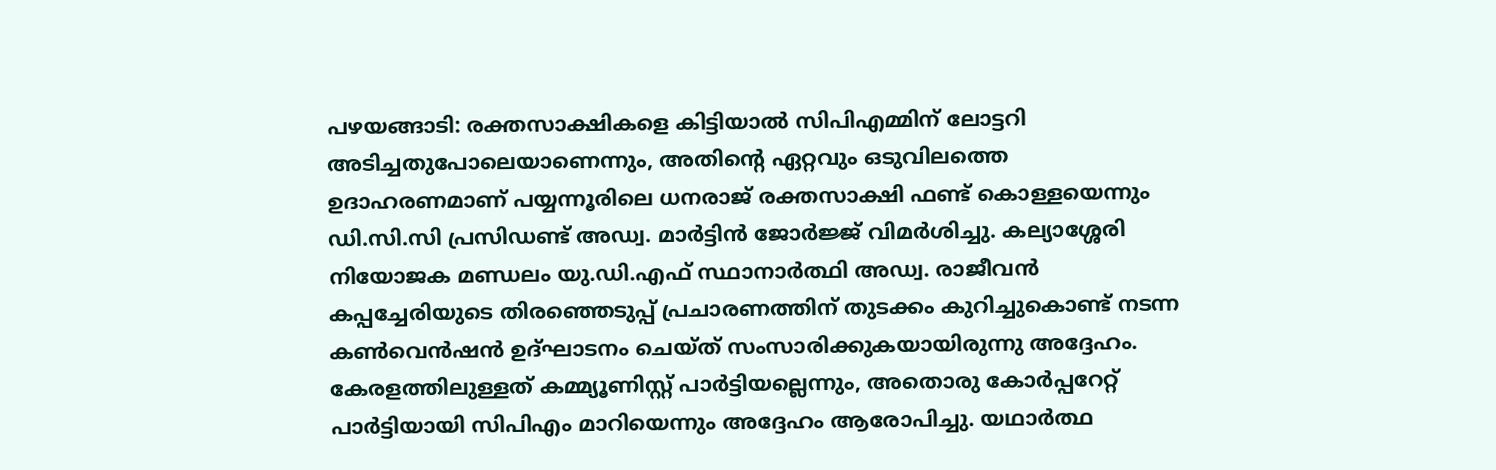പഴയങ്ങാടി: രക്തസാക്ഷികളെ കിട്ടിയാൽ സിപിഎമ്മിന് ലോട്ടറി അടിച്ചതുപോലെയാണെന്നും, അതിൻ്റെ ഏറ്റവും ഒടുവിലത്തെ ഉദാഹരണമാണ് പയ്യന്നൂരിലെ ധനരാജ് രക്തസാക്ഷി ഫണ്ട് കൊള്ളയെന്നും ഡി.സി.സി പ്രസിഡണ്ട് അഡ്വ. മാർട്ടിൻ ജോർജ്ജ് വിമർശിച്ചു. കല്യാശ്ശേരി നിയോജക മണ്ഡലം യു.ഡി.എഫ് സ്ഥാനാർത്ഥി അഡ്വ. രാജീവൻ കപ്പച്ചേരിയുടെ തിരഞ്ഞെടുപ്പ് പ്രചാരണത്തിന് തുടക്കം കുറിച്ചുകൊണ്ട് നടന്ന കൺവെൻഷൻ ഉദ്ഘാടനം ചെയ്ത് സംസാരിക്കുകയായിരുന്നു അദ്ദേഹം.
കേരളത്തിലുള്ളത് കമ്മ്യൂണിസ്റ്റ് പാർട്ടിയല്ലെന്നും, അതൊരു കോർപ്പറേറ്റ് പാർട്ടിയായി സിപിഎം മാറിയെന്നും അദ്ദേഹം ആരോപിച്ചു. യഥാർത്ഥ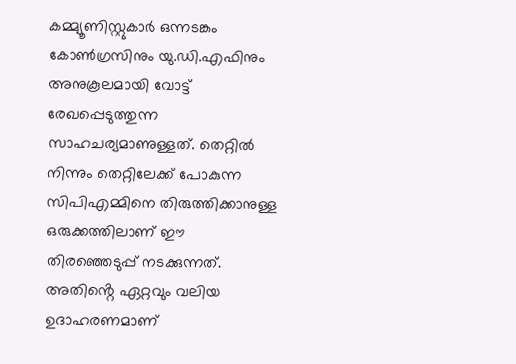കമ്മ്യൂണിസ്റ്റുകാർ ഒന്നടങ്കം കോൺഗ്രസിനും യു.ഡി.എഫിനും അനുകൂലമായി വോട്ട് രേഖപ്പെടുത്തുന്ന സാഹചര്യമാണുള്ളത്. തെറ്റിൽ നിന്നും തെറ്റിലേക്ക് പോകുന്ന സിപിഎമ്മിനെ തിരുത്തിക്കാനുള്ള ഒരുക്കത്തിലാണ് ഈ തിരഞ്ഞെടുപ്പ് നടക്കുന്നത്. അതിൻ്റെ ഏറ്റവും വലിയ ഉദാഹരണമാണ്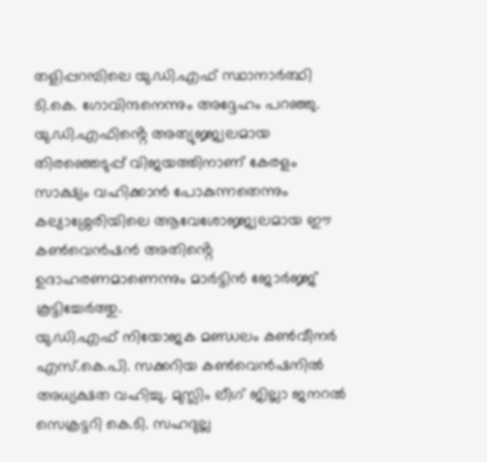തളിപ്പറമ്പിലെ യു.ഡി.എഫ് സ്ഥാനാർത്ഥി ടി.കെ. ഗോവിന്ദനെന്നും അദ്ദേഹം പറഞ്ഞു. യു.ഡി.എഫിൻ്റെ അത്യുജ്ജ്വലമായ തിരഞ്ഞെടുപ്പ് വിജയത്തിനാണ് കേരളം സാക്ഷ്യം വഹിക്കാൻ പോകുന്നതെന്നും കല്യാശ്ശേരിയിലെ ആവേശോജ്ജ്വലമായ ഈ കൺവെൻഷൻ അതിൻ്റെ ഉദാഹരണമാണെന്നും മാർട്ടിൻ ജോർജ്ജ് കൂട്ടിച്ചേർത്തു.
യു.ഡി.എഫ് നിയോജക മണ്ഡലം കൺവീനർ എസ്.കെ.പി. സക്കറിയ കൺവെൻഷനിൽ അധ്യക്ഷത വഹിച്ചു. മുസ്ലിം ലീഗ് ജില്ലാ ജനറൽ സെക്രട്ടറി കെ.ടി. സഹദുല്ല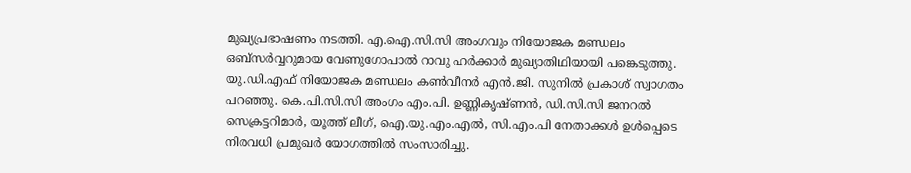മുഖ്യപ്രഭാഷണം നടത്തി. എ.ഐ.സി.സി അംഗവും നിയോജക മണ്ഡലം ഒബ്സർവ്വറുമായ വേണുഗോപാൽ റാവു ഹർക്കാർ മുഖ്യാതിഥിയായി പങ്കെടുത്തു. യു.ഡി.എഫ് നിയോജക മണ്ഡലം കൺവീനർ എൻ.ജി. സുനിൽ പ്രകാശ് സ്വാഗതം പറഞ്ഞു. കെ.പി.സി.സി അംഗം എം.പി. ഉണ്ണികൃഷ്ണൻ, ഡി.സി.സി ജനറൽ സെക്രട്ടറിമാർ, യൂത്ത് ലീഗ്, ഐ.യു.എം.എൽ, സി.എം.പി നേതാക്കൾ ഉൾപ്പെടെ നിരവധി പ്രമുഖർ യോഗത്തിൽ സംസാരിച്ചു.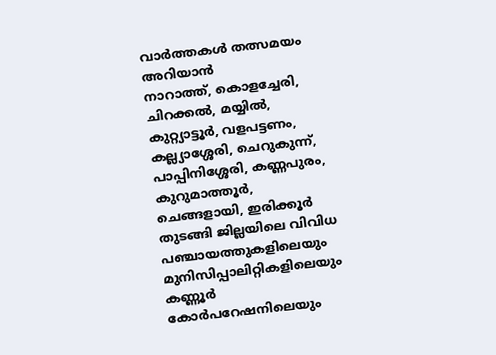വാർത്തകൾ തത്സമയം അറിയാൻ
നാറാത്ത്, കൊളച്ചേരി, ചിറക്കൽ, മയ്യിൽ, കുറ്റ്യാട്ടൂർ, വളപട്ടണം, കല്ല്യാശ്ശേരി, ചെറുകുന്ന്, പാപ്പിനിശ്ശേരി, കണ്ണപുരം, കുറുമാത്തൂർ, ചെങ്ങളായി, ഇരിക്കൂർ തുടങ്ങി ജില്ലയിലെ വിവിധ പഞ്ചായത്തുകളിലെയും മുനിസിപ്പാലിറ്റികളിലെയും കണ്ണൂർ കോർപറേഷനിലെയും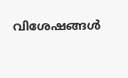വിശേഷങ്ങൾ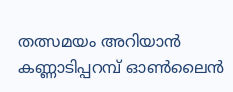തത്സമയം അറിയാൻ കണ്ണാടിപ്പറമ്പ് ഓൺലൈൻ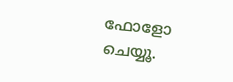ഫോളോ ചെയ്യൂ.